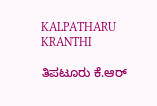KALPATHARU KRANTHI

ತಿಪಟೂರು ಕೆ.ಆರ್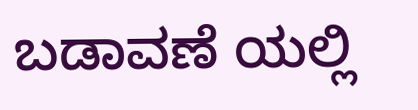ಬಡಾವಣೆ ಯಲ್ಲಿ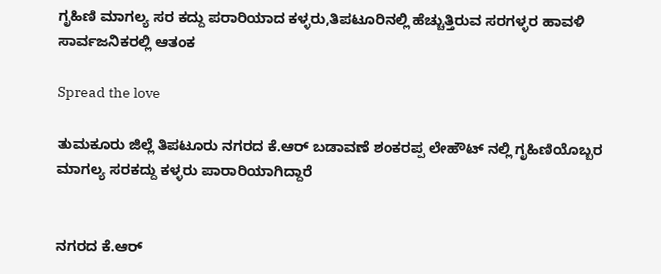ಗೃಹಿಣಿ ಮಾಗಲ್ಯ ಸರ ಕದ್ದು ಪರಾರಿಯಾದ ಕಳ್ಳರು,ತಿಪಟೂರಿನಲ್ಲಿ ಹೆಚ್ಚುತ್ತಿರುವ ಸರಗಳ್ಳರ ಹಾವಳಿ ಸಾರ್ವಜನಿಕರಲ್ಲಿ ಆತಂಕ

Spread the love

ತುಮಕೂರು ಜಿಲ್ಲೆ ತಿಪಟೂರು ನಗರದ ಕೆ.ಆರ್ ಬಡಾವಣೆ ಶಂಕರಪ್ಪ ಲೇಹೌಟ್ ನಲ್ಲಿ ಗೃಹಿಣಿಯೊಬ್ಬರ ಮಾಗಲ್ಯ ಸರಕದ್ದು ಕಳ್ಳರು ಪಾರಾರಿಯಾಗಿದ್ದಾರೆ


ನಗರದ ಕೆ.ಆರ್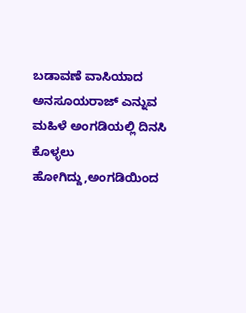ಬಡಾವಣೆ ವಾಸಿಯಾದ ಅನಸೂಯರಾಜ್ ಎನ್ನುವ ಮಹಿಳೆ ಅಂಗಡಿಯಲ್ಲಿ ದಿನಸಿ ಕೊಳ್ಳಲು ಹೋಗಿದ್ದು,ಅಂಗಡಿಯಿಂದ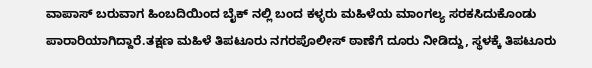ವಾಪಾಸ್ ಬರುವಾಗ ಹಿಂಬದಿಯಿಂದ ಬೈಕ್ ನಲ್ಲಿ ಬಂದ ಕಳ್ಳರು ಮಹಿಳೆಯ ಮಾಂಗಲ್ಯ ಸರಕಸಿದುಕೊಂಡು ಪಾರಾರಿಯಾಗಿದ್ದಾರೆ.ತಕ್ಷಣ ಮಹಿಳೆ ತಿಪಟೂರು ನಗರಪೊಲೀಸ್ ಠಾಣೆಗೆ ದೂರು ನೀಡಿದ್ದು, ಸ್ಥಳಕ್ಕೆ ತಿಪಟೂರು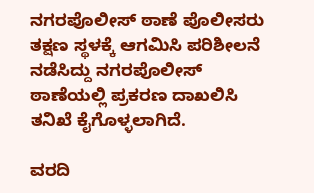ನಗರಪೊಲೀಸ್ ಠಾಣೆ ಪೊಲೀಸರು ತಕ್ಷಣ ಸ್ಥಳಕ್ಕೆ ಆಗಮಿಸಿ ಪರಿಶೀಲನೆ ನಡೆಸಿದ್ದು ನಗರಪೊಲೀಸ್ ಠಾಣೆಯಲ್ಲಿ ಪ್ರಕರಣ ದಾಖಲಿಸಿ ತನಿಖೆ ಕೈಗೊಳ್ಳಲಾಗಿದೆ.

ವರದಿ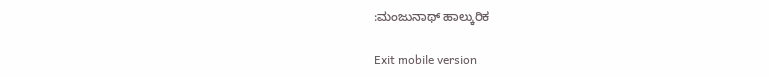:ಮಂಜುನಾಥ್ ಹಾಲ್ಕುರಿಕ

Exit mobile version